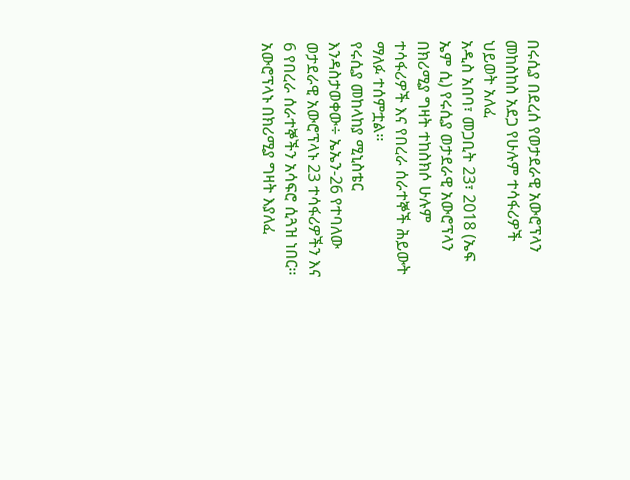በሩሲያ በደረሰ የወታደራዊ አውሮፕላን መከስከስ አደጋ የሁሉም ተሳፋሪዎች ህይወት አለፈ
አዲስ አበባ፣ መጋቢት 23፣ 2018 (ኤፍ ኤም ሲ) የሩሲያ ወታደራዊ አውሮፕላን በክሪሚያ ግዛት ተከስክሶ ሁሉም ተሳፋሪዎች እና የበረራ ሰራተኞች ሕይውት ማለፉ ተሰምቷል፡፡
የሩሲያ መከላከያ ሚኒስቴር እንዳስታወቀው÷ ኤኤን-26 የተባለው ወታደራዊ አውሮፕላኑ 23 ተሳፋሪዎችን እና 6 የበረራ ሰራተኞችን አሳፍሮ ሲጓዝ ነበር፡፡
አውሮፕላኑ በክሪሚያ ግዛት እያለፈ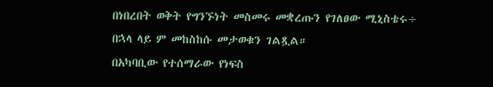በነበረበት ወቅት የግንኙነት መስመሩ መቋረጡን የገለፀው ሚኒስቴሩ÷ በኋላ ላይ ም መከስከሱ መታወቁን ገልጿል።
በአካባቢው የተሰማራው የነፍስ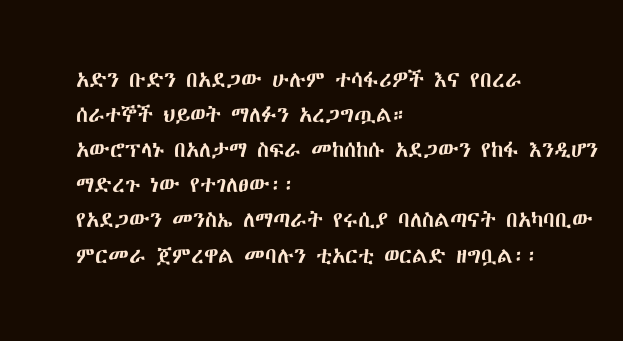አድን ቡድን በአደጋው ሁሉም ተሳፋሪዎች እና የበረራ ሰራተኞች ህይወት ማለፉን አረጋግጧል።
አውሮፕላኑ በአለታማ ስፍራ መከሰከሱ አደጋውን የከፋ እንዲሆን ማድረጉ ነው የተገለፀው፡፡
የአደጋውን መንስኤ ለማጣራት የሩሲያ ባለስልጣናት በአካባቢው ምርመራ ጀምረዋል መባሉን ቲአርቲ ወርልድ ዘግቧል፡፡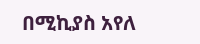በሚኪያስ አየለ